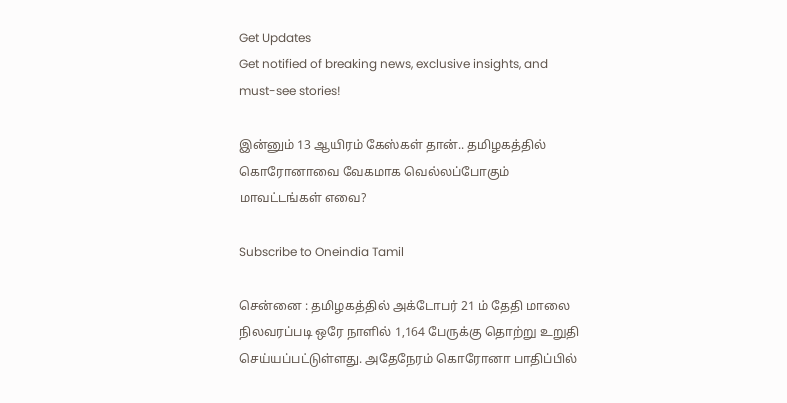Get Updates
Get notified of breaking news, exclusive insights, and must-see stories!

இன்னும் 13 ஆயிரம் கேஸ்கள் தான்.. தமிழகத்தில் கொரோனாவை வேகமாக வெல்லப்போகும் மாவட்டங்கள் எவை?

Subscribe to Oneindia Tamil

சென்னை : தமிழகத்தில் அக்டோபர் 21 ம் தேதி மாலை நிலவரப்படி ஒரே நாளில் 1,164 பேருக்கு தொற்று உறுதி செய்யப்பட்டுள்ளது. அதேநேரம் கொரோனா பாதிப்பில்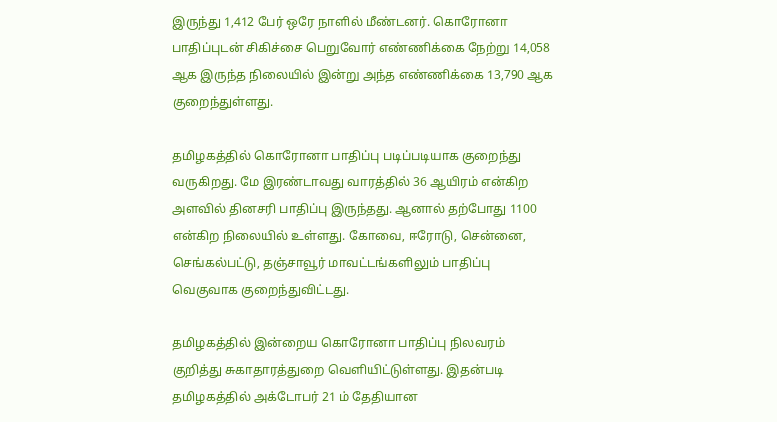இருந்து 1,412 பேர் ஒரே நாளில் மீண்டனர். கொரோனா பாதிப்புடன் சிகிச்சை பெறுவோர் எண்ணிக்கை நேற்று 14,058
ஆக இருந்த நிலையில் இன்று அந்த எண்ணிக்கை 13,790 ஆக குறைந்துள்ளது.

தமிழகத்தில் கொரோனா பாதிப்பு படிப்படியாக குறைந்து வருகிறது. மே இரண்டாவது வாரத்தில் 36 ஆயிரம் என்கிற அளவில் தினசரி பாதிப்பு இருந்தது. ஆனால் தற்போது 1100 என்கிற நிலையில் உள்ளது. கோவை, ஈரோடு, சென்னை, செங்கல்பட்டு, தஞ்சாவூர் மாவட்டங்களிலும் பாதிப்பு வெகுவாக குறைந்துவிட்டது.

தமிழகத்தில் இன்றைய கொரோனா பாதிப்பு நிலவரம் குறித்து சுகாதாரத்துறை வெளியிட்டுள்ளது. இதன்படி தமிழகத்தில் அக்டோபர் 21 ம் தேதியான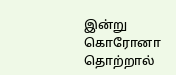இன்று கொரோனா தொற்றால்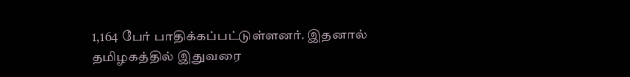1,164 பேர் பாதிக்கப்பட்டுள்ளனர். இதனால் தமிழகத்தில் இதுவரை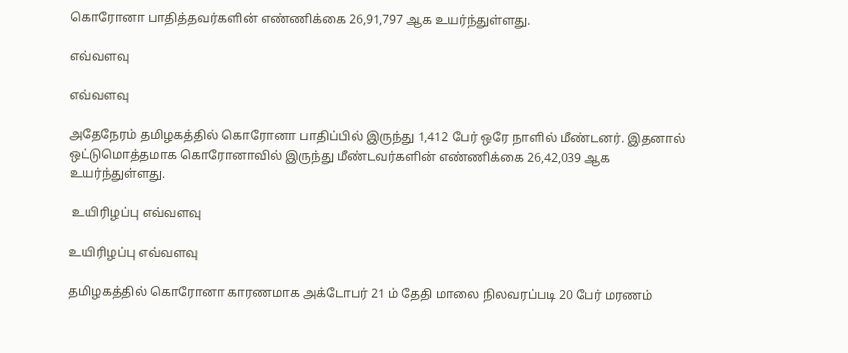கொரோனா பாதித்தவர்களின் எண்ணிக்கை 26,91,797 ஆக உயர்ந்துள்ளது.

எவ்வளவு

எவ்வளவு

அதேநேரம் தமிழகத்தில் கொரோனா பாதிப்பில் இருந்து 1,412 பேர் ஒரே நாளில் மீண்டனர். இதனால் ஒட்டுமொத்தமாக கொரோனாவில் இருந்து மீண்டவர்களின் எண்ணிக்கை 26,42,039 ஆக உயர்ந்துள்ளது.

 உயிரிழப்பு எவ்வளவு

உயிரிழப்பு எவ்வளவு

தமிழகத்தில் கொரோனா காரணமாக அக்டோபர் 21 ம் தேதி மாலை நிலவரப்படி 20 பேர் மரணம்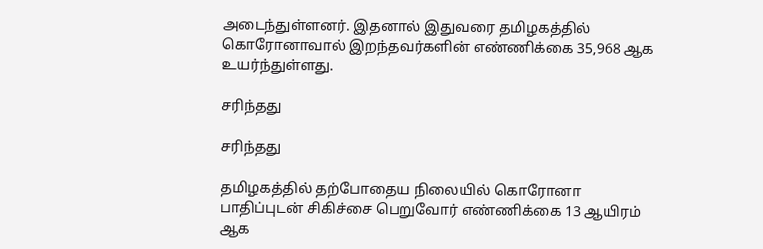அடைந்துள்ளனர். இதனால் இதுவரை தமிழகத்தில் கொரோனாவால் இறந்தவர்களின் எண்ணிக்கை 35,968 ஆக உயர்ந்துள்ளது.

சரிந்தது

சரிந்தது

தமிழகத்தில் தற்போதைய நிலையில் கொரோனா பாதிப்புடன் சிகிச்சை பெறுவோர் எண்ணிக்கை 13 ஆயிரம் ஆக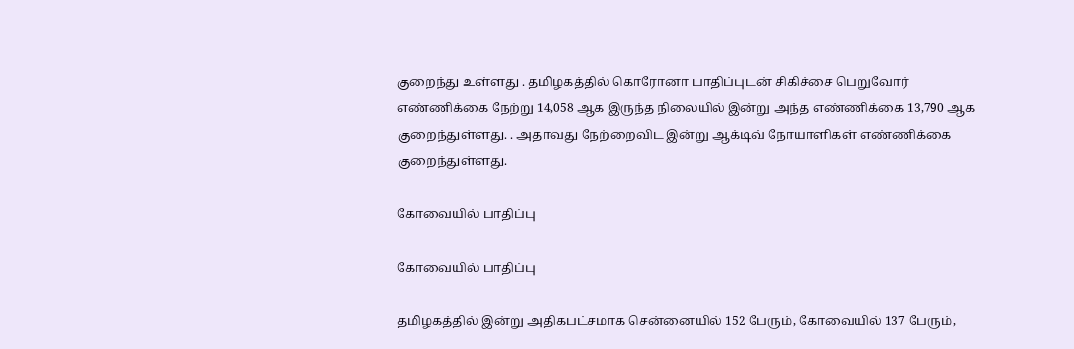குறைந்து உள்ளது . தமிழகத்தில் கொரோனா பாதிப்புடன் சிகிச்சை பெறுவோர் எண்ணிக்கை நேற்று 14,058 ஆக இருந்த நிலையில் இன்று அந்த எண்ணிக்கை 13,790 ஆக குறைந்துள்ளது. . அதாவது நேற்றைவிட இன்று ஆக்டிவ் நோயாளிகள் எண்ணிக்கை குறைந்துள்ளது.

கோவையில் பாதிப்பு

கோவையில் பாதிப்பு

தமிழகத்தில் இன்று அதிகபட்சமாக சென்னையில் 152 பேரும், கோவையில் 137 பேரும்,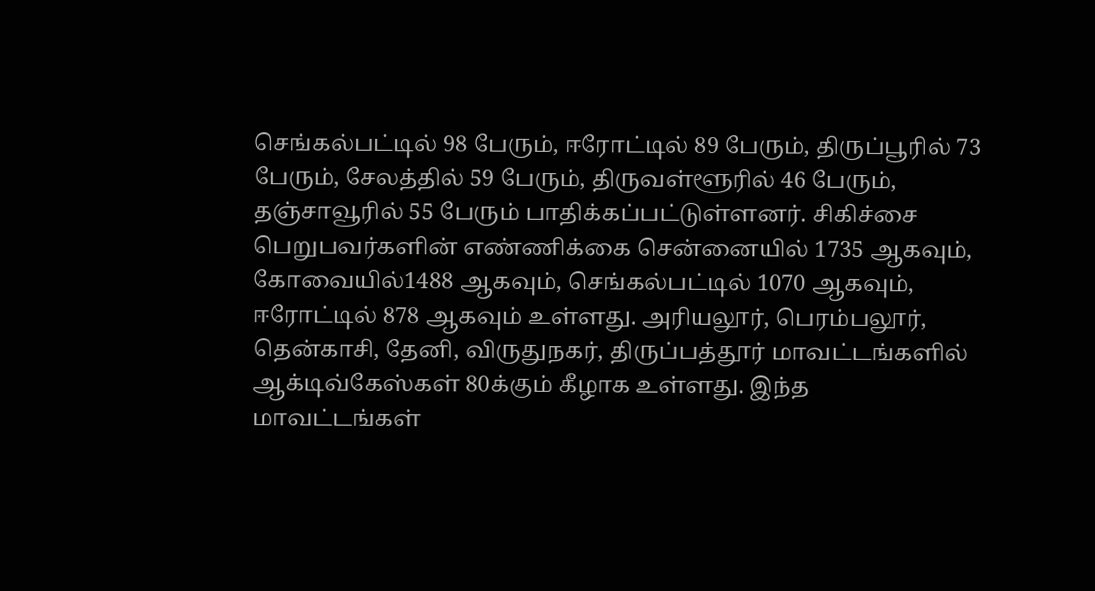செங்கல்பட்டில் 98 பேரும், ஈரோட்டில் 89 பேரும், திருப்பூரில் 73 பேரும், சேலத்தில் 59 பேரும், திருவள்ளூரில் 46 பேரும், தஞ்சாவூரில் 55 பேரும் பாதிக்கப்பட்டுள்ளனர். சிகிச்சை பெறுபவர்களின் எண்ணிக்கை சென்னையில் 1735 ஆகவும், கோவையில்1488 ஆகவும், செங்கல்பட்டில் 1070 ஆகவும், ஈரோட்டில் 878 ஆகவும் உள்ளது. அரியலூர், பெரம்பலூர், தென்காசி, தேனி, விருதுநகர், திருப்பத்தூர் மாவட்டங்களில் ஆக்டிவ்கேஸ்கள் 80க்கும் கீழாக உள்ளது. இந்த மாவட்டங்கள்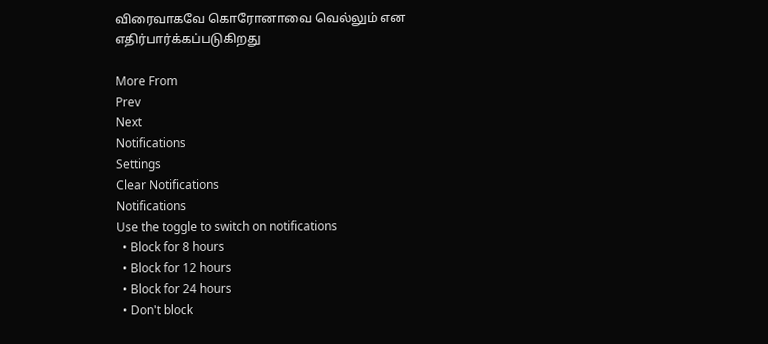விரைவாகவே கொரோனாவை வெல்லும் என எதிர்பார்க்கப்படுகிறது

More From
Prev
Next
Notifications
Settings
Clear Notifications
Notifications
Use the toggle to switch on notifications
  • Block for 8 hours
  • Block for 12 hours
  • Block for 24 hours
  • Don't block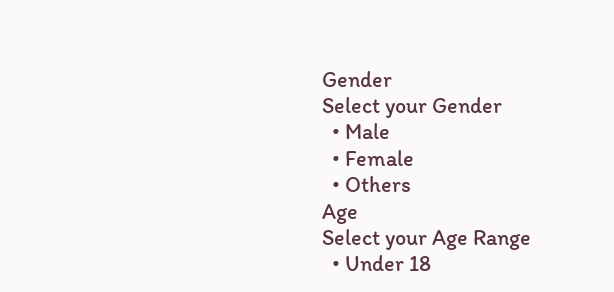Gender
Select your Gender
  • Male
  • Female
  • Others
Age
Select your Age Range
  • Under 18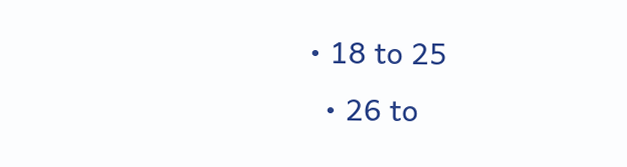• 18 to 25
  • 26 to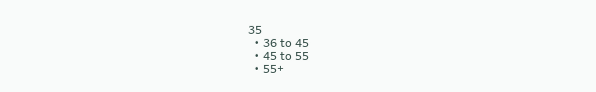35
  • 36 to 45
  • 45 to 55
  • 55+